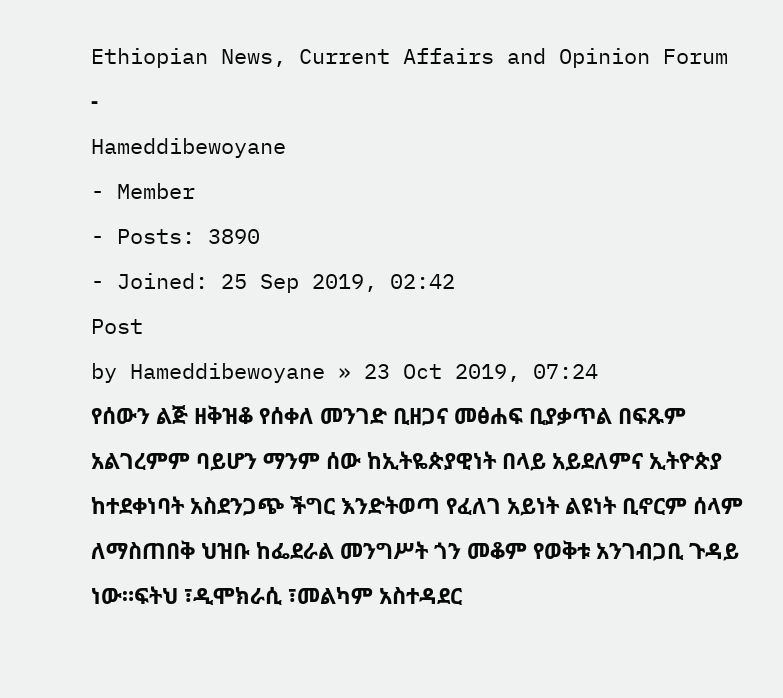Ethiopian News, Current Affairs and Opinion Forum
-
Hameddibewoyane
- Member
- Posts: 3890
- Joined: 25 Sep 2019, 02:42
Post
by Hameddibewoyane » 23 Oct 2019, 07:24
የሰውን ልጅ ዘቅዝቆ የሰቀለ መንገድ ቢዘጋና መፅሐፍ ቢያቃጥል በፍጹም አልገረምም ባይሆን ማንም ሰው ከኢትዬጵያዊነት በላይ አይደለምና ኢትዮጵያ ከተደቀነባት አስደንጋጭ ችግር እንድትወጣ የፈለገ አይነት ልዩነት ቢኖርም ሰላም ለማስጠበቅ ህዝቡ ከፌደራል መንግሥት ጎን መቆም የወቅቱ አንገብጋቢ ጉዳይ ነው።ፍትህ ፣ዲሞክራሲ ፣መልካም አስተዳደር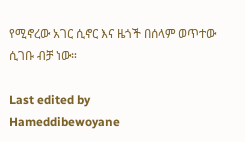የሚኖረው አገር ሲኖር እና ዜጎች በሰላም ወጥተው ሲገቡ ብቻ ነው።

Last edited by
Hameddibewoyane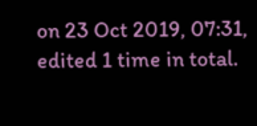on 23 Oct 2019, 07:31, edited 1 time in total.